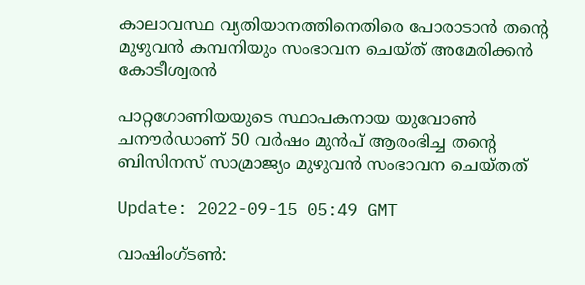കാലാവസ്ഥ വ്യതിയാനത്തിനെതിരെ പോരാടാന്‍ തന്‍റെ മുഴുവന്‍ കമ്പനിയും സംഭാവന ചെയ്ത് അമേരിക്കൻ കോടീശ്വരൻ

പാറ്റഗോണിയയുടെ സ്ഥാപകനായ യുവോണ്‍ ചനൗര്‍ഡാണ് 50 വര്‍ഷം മുന്‍പ് ആരംഭിച്ച തന്‍റെ ബിസിനസ് സാമ്രാജ്യം മുഴുവന്‍ സംഭാവന ചെയ്തത്

Update: 2022-09-15 05:49 GMT

വാഷിംഗ്ടണ്‍: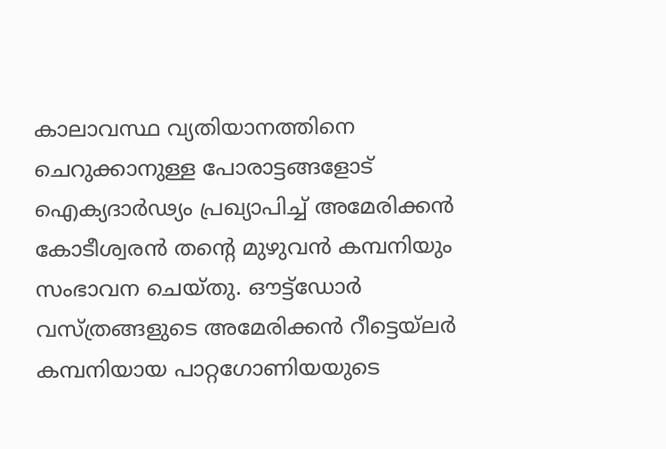കാലാവസ്ഥ വ്യതിയാനത്തിനെ ചെറുക്കാനുള്ള പോരാട്ടങ്ങളോട് ഐക്യദാര്‍ഢ്യം പ്രഖ്യാപിച്ച് അമേരിക്കന്‍ കോടീശ്വരന്‍ തന്‍റെ മുഴുവന്‍ കമ്പനിയും സംഭാവന ചെയ്തു. ഔട്ട്‌ഡോർ വസ്ത്രങ്ങളുടെ അമേരിക്കൻ റീട്ടെയ്‌ലർ കമ്പനിയായ പാറ്റഗോണിയയുടെ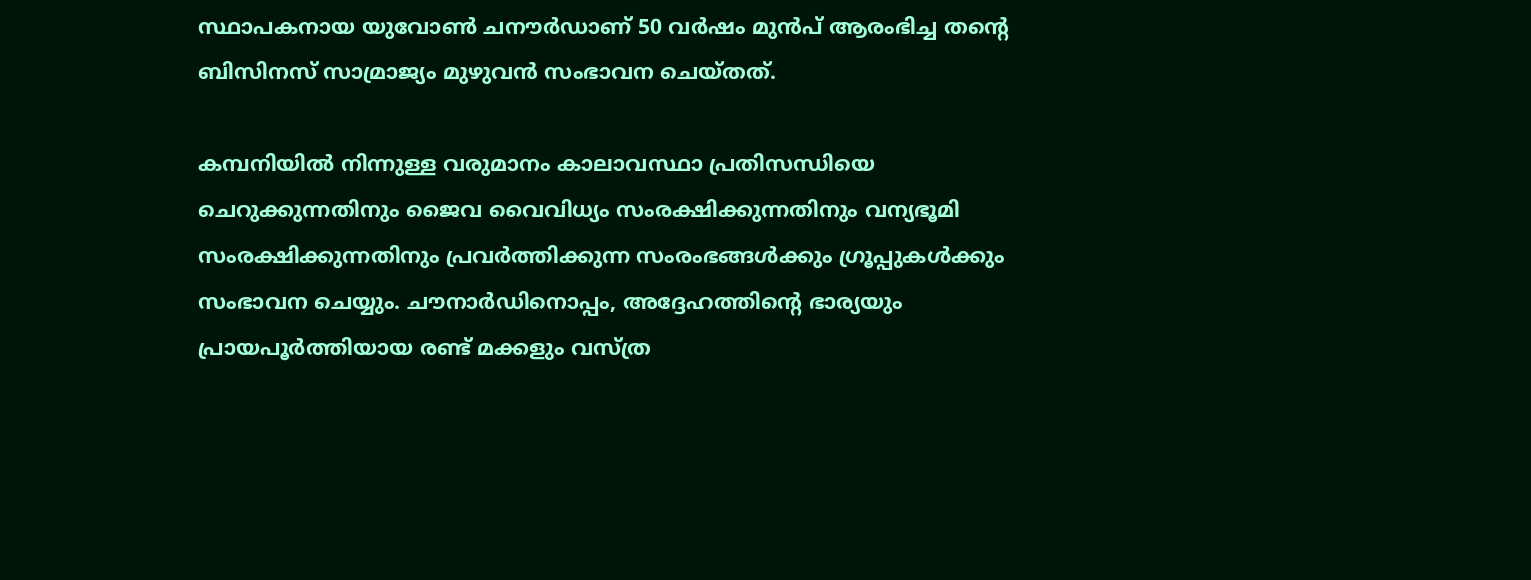സ്ഥാപകനായ യുവോണ്‍ ചനൗര്‍ഡാണ് 50 വര്‍ഷം മുന്‍പ് ആരംഭിച്ച തന്‍റെ ബിസിനസ് സാമ്രാജ്യം മുഴുവന്‍ സംഭാവന ചെയ്തത്.

കമ്പനിയില്‍ നിന്നുള്ള വരുമാനം കാലാവസ്ഥാ പ്രതിസന്ധിയെ ചെറുക്കുന്നതിനും ജൈവ വൈവിധ്യം സംരക്ഷിക്കുന്നതിനും വന്യഭൂമി സംരക്ഷിക്കുന്നതിനും പ്രവർത്തിക്കുന്ന സംരംഭങ്ങൾക്കും ഗ്രൂപ്പുകൾക്കും സംഭാവന ചെയ്യും. ചൗനാർഡിനൊപ്പം, അദ്ദേഹത്തിന്‍റെ ഭാര്യയും പ്രായപൂർത്തിയായ രണ്ട് മക്കളും വസ്ത്ര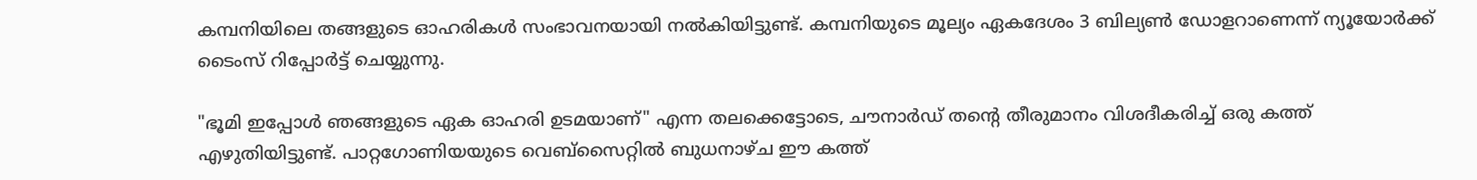കമ്പനിയിലെ തങ്ങളുടെ ഓഹരികൾ സംഭാവനയായി നല്‍കിയിട്ടുണ്ട്. കമ്പനിയുടെ മൂല്യം ഏകദേശം 3 ബില്യൺ ഡോളറാണെന്ന് ന്യൂയോർക്ക് ടൈംസ് റിപ്പോര്‍ട്ട് ചെയ്യുന്നു.

"ഭൂമി ഇപ്പോൾ ഞങ്ങളുടെ ഏക ഓഹരി ഉടമയാണ്" എന്ന തലക്കെട്ടോടെ, ചൗനാർഡ് തന്‍റെ തീരുമാനം വിശദീകരിച്ച് ഒരു കത്ത് എഴുതിയിട്ടുണ്ട്. പാറ്റഗോണിയയുടെ വെബ്സൈറ്റില്‍ ബുധനാഴ്ച ഈ കത്ത്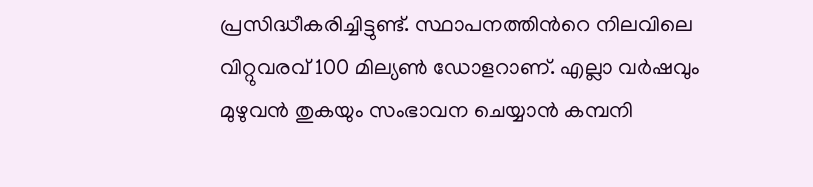പ്രസിദ്ധീകരിച്ചിട്ടുണ്ട്. സ്ഥാപനത്തിന്‍റെ നിലവിലെ വിറ്റുവരവ് 100 മില്യൺ ഡോളറാണ്. എല്ലാ വർഷവും മുഴുവൻ തുകയും സംഭാവന ചെയ്യാൻ കമ്പനി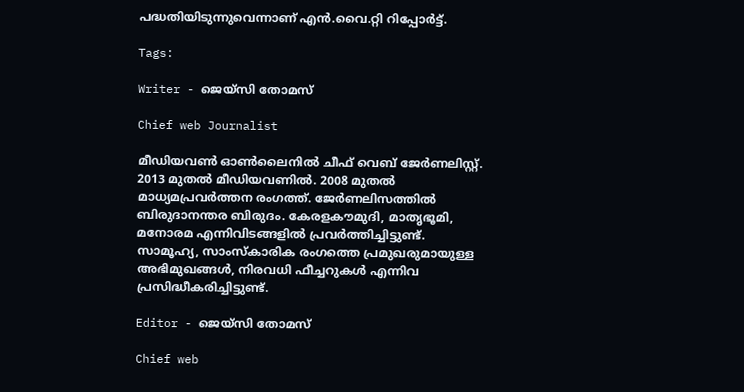പദ്ധതിയിടുന്നുവെന്നാണ് എന്‍.വൈ.റ്റി റിപ്പോര്‍ട്ട്.

Tags:

Writer - ജെയ്സി തോമസ്

Chief web Journalist

മീഡിയവൺ ഓൺലൈനിൽ ചീഫ് വെബ് ജേർണലിസ്റ്റ്. 2013 മുതൽ മീഡിയവണിൽ. 2008 മുതൽ മാധ്യമപ്രവർത്തന രംഗത്ത്. ജേർണലിസത്തിൽ ബിരുദാനന്തര ബിരുദം. കേരളകൗമുദി, മാതൃഭൂമി, മനോരമ എന്നിവിടങ്ങളിൽ പ്രവർത്തിച്ചിട്ടുണ്ട്. സാമൂഹ്യ, സാംസ്‌കാരിക രംഗത്തെ പ്രമുഖരുമായുള്ള അഭിമുഖങ്ങൾ, നിരവധി ഫീച്ചറുകൾ എന്നിവ പ്രസിദ്ധീകരിച്ചിട്ടുണ്ട്.

Editor - ജെയ്സി തോമസ്

Chief web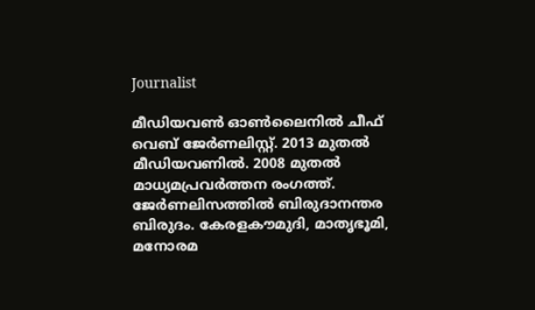Journalist

മീഡിയവൺ ഓൺലൈനിൽ ചീഫ് വെബ് ജേർണലിസ്റ്റ്. 2013 മുതൽ മീഡിയവണിൽ. 2008 മുതൽ മാധ്യമപ്രവർത്തന രംഗത്ത്. ജേർണലിസത്തിൽ ബിരുദാനന്തര ബിരുദം. കേരളകൗമുദി, മാതൃഭൂമി, മനോരമ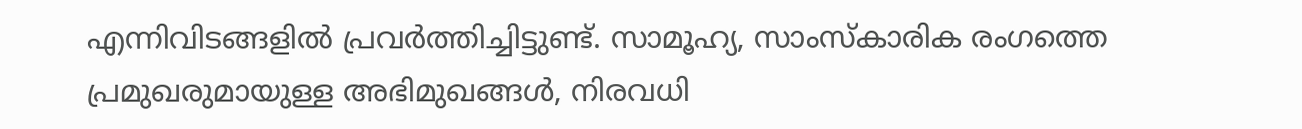എന്നിവിടങ്ങളിൽ പ്രവർത്തിച്ചിട്ടുണ്ട്. സാമൂഹ്യ, സാംസ്‌കാരിക രംഗത്തെ പ്രമുഖരുമായുള്ള അഭിമുഖങ്ങൾ, നിരവധി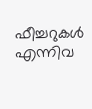ഫീച്ചറുകൾ എന്നിവ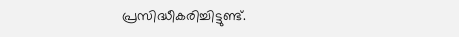പ്രസിദ്ധീകരിച്ചിട്ടുണ്ട്.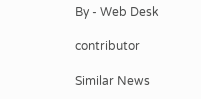By - Web Desk

contributor

Similar News